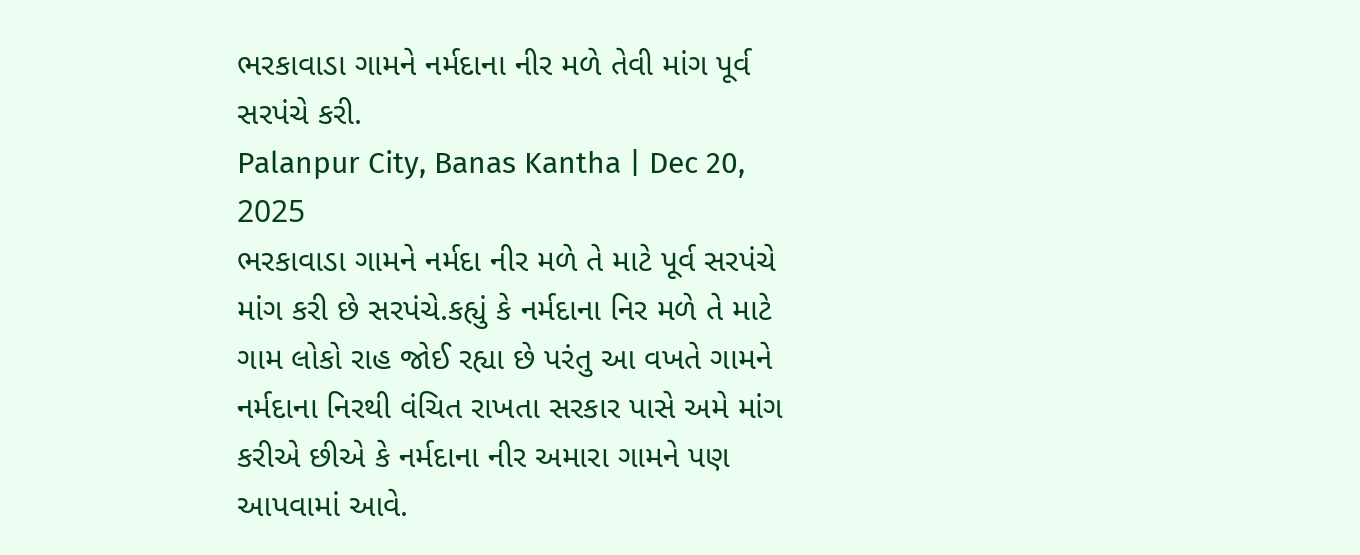ભરકાવાડા ગામને નર્મદાના નીર મળે તેવી માંગ પૂર્વ સરપંચે કરી.
Palanpur City, Banas Kantha | Dec 20, 2025
ભરકાવાડા ગામને નર્મદા નીર મળે તે માટે પૂર્વ સરપંચે માંગ કરી છે સરપંચે.કહ્યું કે નર્મદાના નિર મળે તે માટે ગામ લોકો રાહ જોઈ રહ્યા છે પરંતુ આ વખતે ગામને નર્મદાના નિરથી વંચિત રાખતા સરકાર પાસે અમે માંગ કરીએ છીએ કે નર્મદાના નીર અમારા ગામને પણ આપવામાં આવે.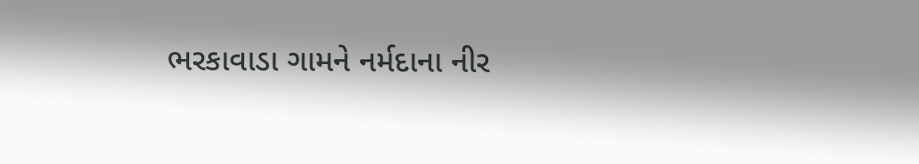ભરકાવાડા ગામને નર્મદાના નીર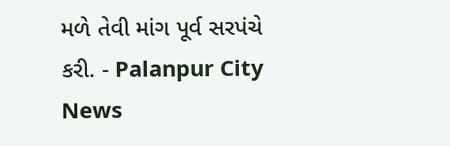મળે તેવી માંગ પૂર્વ સરપંચે કરી. - Palanpur City News